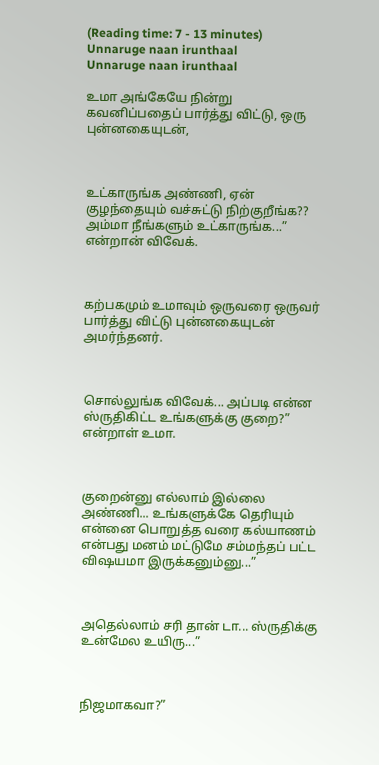(Reading time: 7 - 13 minutes)
Unnaruge naan irunthaal
Unnaruge naan irunthaal

உமா அங்கேயே நின்று கவனிப்பதைப் பார்த்து விட்டு, ஒரு புன்னகையுடன்,



உட்காருங்க அண்ணி, ஏன் குழந்தையும் வச்சுட்டு நிற்குறீங்க?? அம்மா நீங்களும் உட்காருங்க...” என்றான் விவேக்.



கற்பகமும் உமாவும் ஒருவரை ஒருவர் பார்த்து விட்டு புன்னகையுடன் அமர்ந்தனர்.



சொல்லுங்க விவேக்... அப்படி என்ன ஸ்ருதிகிட்ட உங்களுக்கு குறை?” என்றாள் உமா.



குறைன்னு எல்லாம் இல்லை அண்ணி... உங்களுக்கே தெரியும் என்னை பொறுத்த வரை கல்யாணம் என்பது மனம் மட்டுமே சம்மந்தப் பட்ட விஷயமா இருக்கனும்னு...”



அதெல்லாம் சரி தான் டா... ஸ்ருதிக்கு உன்மேல உயிரு...”



நிஜமாகவா?”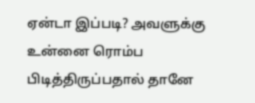ஏன்டா இப்படி? அவளுக்கு உன்னை ரொம்ப பிடித்திருப்பதால் தானே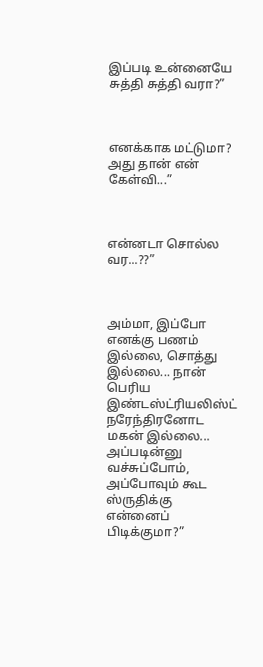இப்படி உன்னையே சுத்தி சுத்தி வரா?”



எனக்காக மட்டுமா? அது தான் என் கேள்வி...”



என்னடா சொல்ல வர...??”



அம்மா, இப்போ எனக்கு பணம் இல்லை, சொத்து இல்லை... நான் பெரிய இண்டஸ்ட்ரியலிஸ்ட் நரேந்திரனோட மகன் இல்லை... அப்படின்னு வச்சுப்போம், அப்போவும் கூட ஸ்ருதிக்கு என்னைப் பிடிக்குமா?”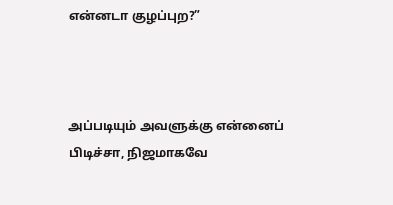என்னடா குழப்புற?”



அப்படியும் அவளுக்கு என்னைப் பிடிச்சா, நிஜமாகவே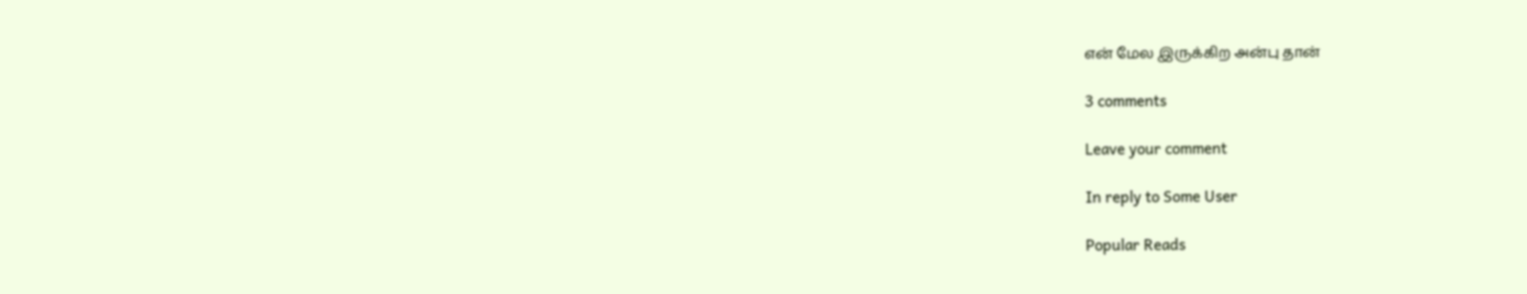என் மேல இருக்கிற அன்பு தான்

3 comments

Leave your comment

In reply to Some User

Popular Reads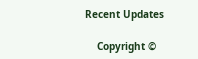Recent Updates

    Copyright ©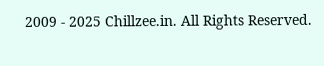2009 - 2025 Chillzee.in. All Rights Reserved.